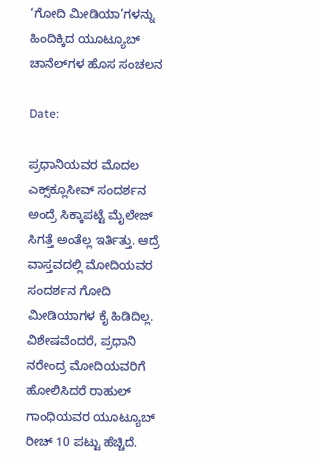‘ಗೋದಿ ಮೀಡಿಯಾ’ಗಳನ್ನು ಹಿಂದಿಕ್ಕಿದ ಯೂಟ್ಯೂಬ್ ಚಾನೆಲ್‌ಗಳ ಹೊಸ ಸಂಚಲನ

Date:

ಪ್ರಧಾನಿಯವರ ಮೊದಲ ಎಕ್ಸ್‌ಕ್ಲೂಸೀವ್‌ ಸಂದರ್ಶನ ಅಂದ್ರೆ ಸಿಕ್ಕಾಪಟ್ಟೆ ಮೈಲೇಜ್‌ ಸಿಗತ್ತೆ ಅಂತೆಲ್ಲ ಇರ್ತಿತ್ತು. ಆದ್ರೆ ವಾಸ್ತವದಲ್ಲಿ ಮೋದಿಯವರ ಸಂದರ್ಶನ ಗೋದಿ ಮೀಡಿಯಾಗಳ ಕೈ ಹಿಡಿದಿಲ್ಲ. ವಿಶೇಷವೆಂದರೆ, ಪ್ರಧಾನಿ ನರೇಂದ್ರ ಮೋದಿಯವರಿಗೆ ಹೋಲಿಸಿದರೆ ರಾಹುಲ್ ಗಾಂಧಿಯವರ ಯೂಟ್ಯೂಬ್ ರೀಚ್ 10 ಪಟ್ಟು ಹೆಚ್ಚಿದೆ.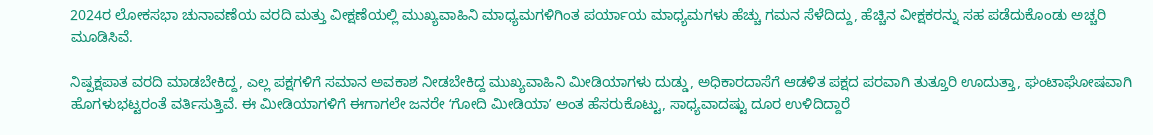2024ರ ಲೋಕಸಭಾ ಚುನಾವಣೆಯ ವರದಿ ಮತ್ತು ವೀಕ್ಷಣೆಯಲ್ಲಿ ಮುಖ್ಯವಾಹಿನಿ ಮಾಧ್ಯಮಗಳಿಗಿಂತ ಪರ್ಯಾಯ ಮಾಧ್ಯಮಗಳು ಹೆಚ್ಚು ಗಮನ ಸೆಳೆದಿದ್ದು, ಹೆಚ್ಚಿನ ವೀಕ್ಷಕರನ್ನು ಸಹ ಪಡೆದುಕೊಂಡು ಅಚ್ಚರಿ ಮೂಡಿಸಿವೆ.

ನಿಷ್ಪಕ್ಷಪಾತ ವರದಿ ಮಾಡಬೇಕಿದ್ದ, ಎಲ್ಲ ಪಕ್ಷಗಳಿಗೆ ಸಮಾನ ಅವಕಾಶ ನೀಡಬೇಕಿದ್ದ ಮುಖ್ಯವಾಹಿನಿ ಮೀಡಿಯಾಗಳು ದುಡ್ಡು, ಅಧಿಕಾರದಾಸೆಗೆ ಆಡಳಿತ ಪಕ್ಷದ ಪರವಾಗಿ ತುತ್ತೂರಿ ಊದುತ್ತಾ, ಘಂಟಾಘೋಷವಾಗಿ ಹೊಗಳುಭಟ್ಟರಂತೆ ವರ್ತಿಸುತ್ತಿವೆ. ಈ ಮೀಡಿಯಾಗಳಿಗೆ ಈಗಾಗಲೇ ಜನರೇ ʻಗೋದಿ ಮೀಡಿಯಾʼ ಅಂತ ಹೆಸರುಕೊಟ್ಟು, ಸಾಧ್ಯವಾದಷ್ಟು ದೂರ ಉಳಿದಿದ್ದಾರೆ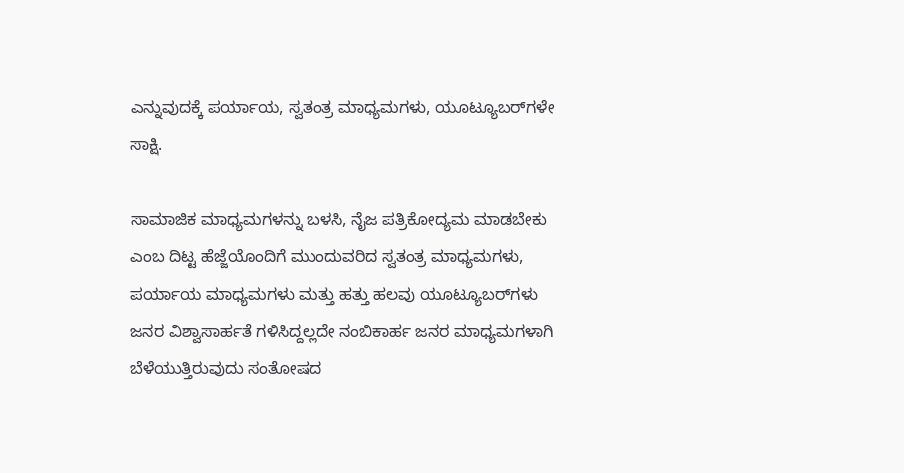ಎನ್ನುವುದಕ್ಕೆ ಪರ್ಯಾಯ, ಸ್ವತಂತ್ರ ಮಾಧ್ಯಮಗಳು, ಯೂಟ್ಯೂಬರ್‌ಗಳೇ ಸಾಕ್ಷಿ.

ಸಾಮಾಜಿಕ ಮಾಧ್ಯಮಗಳನ್ನು ಬಳಸಿ, ನೈಜ ಪತ್ರಿಕೋದ್ಯಮ ಮಾಡಬೇಕು ಎಂಬ ದಿಟ್ಟ ಹೆಜ್ಜೆಯೊಂದಿಗೆ ಮುಂದುವರಿದ ಸ್ವತಂತ್ರ ಮಾಧ್ಯಮಗಳು, ಪರ್ಯಾಯ ಮಾಧ್ಯಮಗಳು ಮತ್ತು ಹತ್ತು ಹಲವು ಯೂಟ್ಯೂಬರ್‌ಗಳು ಜನರ ವಿಶ್ವಾಸಾರ್ಹತೆ ಗಳಿಸಿದ್ದಲ್ಲದೇ ನಂಬಿಕಾರ್ಹ ಜನರ ಮಾಧ್ಯಮಗಳಾಗಿ ಬೆಳೆಯುತ್ತಿರುವುದು ಸಂತೋಷದ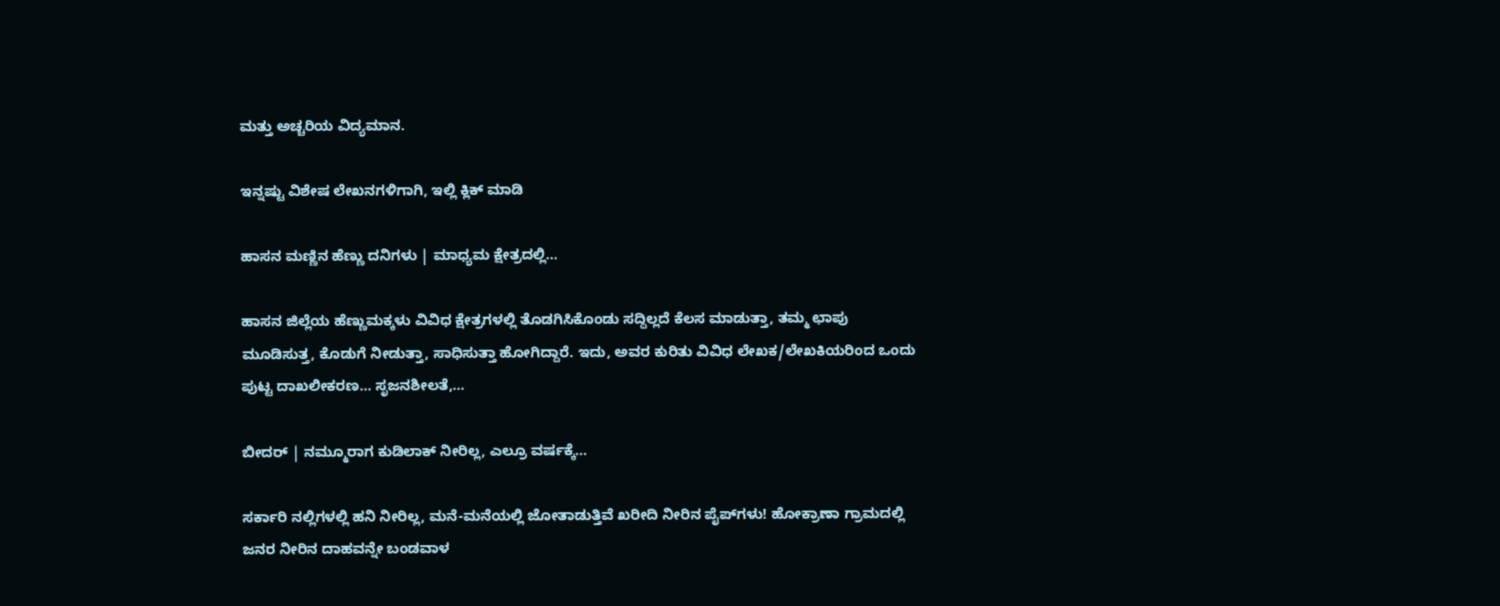ಮತ್ತು ಅಚ್ಚರಿಯ ವಿದ್ಯಮಾನ.

ಇನ್ನಷ್ಟು ವಿಶೇಷ ಲೇಖನಗಳಿಗಾಗಿ, ಇಲ್ಲಿ ಕ್ಲಿಕ್ ಮಾಡಿ

ಹಾಸನ ಮಣ್ಣಿನ ಹೆಣ್ಣು ದನಿಗಳು | ಮಾಧ್ಯಮ ಕ್ಷೇತ್ರದಲ್ಲಿ...

ಹಾಸನ ಜಿಲ್ಲೆಯ ಹೆಣ್ಣುಮಕ್ಕಳು ವಿವಿಧ ಕ್ಷೇತ್ರಗಳಲ್ಲಿ ತೊಡಗಿಸಿಕೊಂಡು ಸದ್ದಿಲ್ಲದೆ ಕೆಲಸ ಮಾಡುತ್ತಾ, ತಮ್ಮ ಛಾಪು ಮೂಡಿಸುತ್ತ, ಕೊಡುಗೆ ನೀಡುತ್ತಾ, ಸಾಧಿಸುತ್ತಾ ಹೋಗಿದ್ದಾರೆ. ಇದು, ಅವರ ಕುರಿತು ವಿವಿಧ ಲೇಖಕ/ಲೇಖಕಿಯರಿಂದ ಒಂದು ಪುಟ್ಟ ದಾಖಲೀಕರಣ… ಸೃಜನಶೀಲತೆ,...

ಬೀದರ್ | ನಮ್ಮೂರಾಗ ಕುಡಿಲಾಕ್ ನೀರಿಲ್ಲ, ಎಲ್ರೂ ವರ್ಷಕ್ಕೆ...

ಸರ್ಕಾರಿ ನಲ್ಲಿಗಳಲ್ಲಿ ಹನಿ ನೀರಿಲ್ಲ, ಮನೆ-ಮನೆಯಲ್ಲಿ ಜೋತಾಡುತ್ತಿವೆ ಖರೀದಿ ನೀರಿನ ಪೈಪ್‌ಗಳು! ಹೋಕ್ರಾಣಾ ಗ್ರಾಮದಲ್ಲಿ ಜನರ ನೀರಿನ ದಾಹವನ್ನೇ ಬಂಡವಾಳ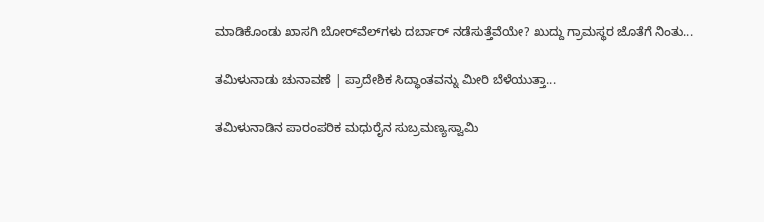ಮಾಡಿಕೊಂಡು ಖಾಸಗಿ ಬೋರ್‌ವೆಲ್‌ಗಳು ದರ್ಬಾರ್‌ ನಡೆಸುತ್ತೆವೆಯೇ? ಖುದ್ದು ಗ್ರಾಮಸ್ಥರ ಜೊತೆಗೆ ನಿಂತು...

ತಮಿಳುನಾಡು ಚುನಾವಣೆ | ಪ್ರಾದೇಶಿಕ ಸಿದ್ಧಾಂತವನ್ನು ಮೀರಿ ಬೆಳೆಯುತ್ತಾ...

ತಮಿಳುನಾಡಿನ ಪಾರಂಪರಿಕ ಮಧುರೈನ ಸುಬ್ರಮಣ್ಯಸ್ವಾಮಿ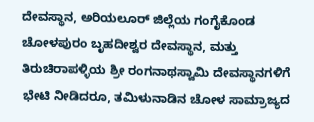ದೇವಸ್ಥಾನ, ಅರಿಯಲೂರ್ ಜಿಲ್ಲೆಯ ಗಂಗೈಕೊಂಡ ಚೋಳಪುರಂ ಬೃಹದೀಶ್ವರ ದೇವಸ್ಥಾನ, ಮತ್ತು ತಿರುಚಿರಾಪಳ್ಳಿಯ ಶ್ರೀ ರಂಗನಾಥಸ್ವಾಮಿ ದೇವಸ್ಥಾನಗಳಿಗೆ ಭೇಟಿ ನೀಡಿದರೂ, ತಮಿಳುನಾಡಿನ ಚೋಳ ಸಾಮ್ರಾಜ್ಯದ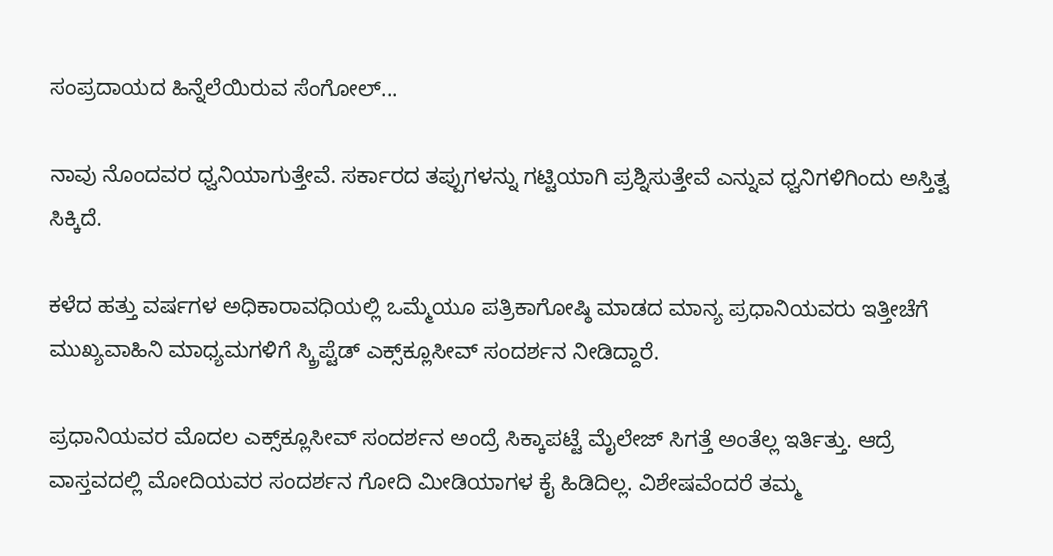ಸಂಪ್ರದಾಯದ ಹಿನ್ನೆಲೆಯಿರುವ ಸೆಂಗೋಲ್...

ನಾವು ನೊಂದವರ ಧ್ವನಿಯಾಗುತ್ತೇವೆ. ಸರ್ಕಾರದ ತಪ್ಪುಗಳನ್ನು ಗಟ್ಟಿಯಾಗಿ ಪ್ರಶ್ನಿಸುತ್ತೇವೆ ಎನ್ನುವ ಧ್ವನಿಗಳಿಗಿಂದು ಅಸ್ತಿತ್ವ ಸಿಕ್ಕಿದೆ.

ಕಳೆದ ಹತ್ತು ವರ್ಷಗಳ ಅಧಿಕಾರಾವಧಿಯಲ್ಲಿ ಒಮ್ಮೆಯೂ ಪತ್ರಿಕಾಗೋಷ್ಠಿ ಮಾಡದ ಮಾನ್ಯ ಪ್ರಧಾನಿಯವರು ಇತ್ತೀಚೆಗೆ ಮುಖ್ಯವಾಹಿನಿ ಮಾಧ್ಯಮಗಳಿಗೆ ಸ್ಕ್ರಿಪ್ಟೆಡ್‌ ಎಕ್ಸ್‌ಕ್ಲೂಸೀವ್‌ ಸಂದರ್ಶನ ನೀಡಿದ್ದಾರೆ.

ಪ್ರಧಾನಿಯವರ ಮೊದಲ ಎಕ್ಸ್‌ಕ್ಲೂಸೀವ್‌ ಸಂದರ್ಶನ ಅಂದ್ರೆ ಸಿಕ್ಕಾಪಟ್ಟೆ ಮೈಲೇಜ್‌ ಸಿಗತ್ತೆ ಅಂತೆಲ್ಲ ಇರ್ತಿತ್ತು. ಆದ್ರೆ ವಾಸ್ತವದಲ್ಲಿ ಮೋದಿಯವರ ಸಂದರ್ಶನ ಗೋದಿ ಮೀಡಿಯಾಗಳ ಕೈ ಹಿಡಿದಿಲ್ಲ. ವಿಶೇಷವೆಂದರೆ ತಮ್ಮ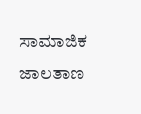ಸಾಮಾಜಿಕ ಜಾಲತಾಣ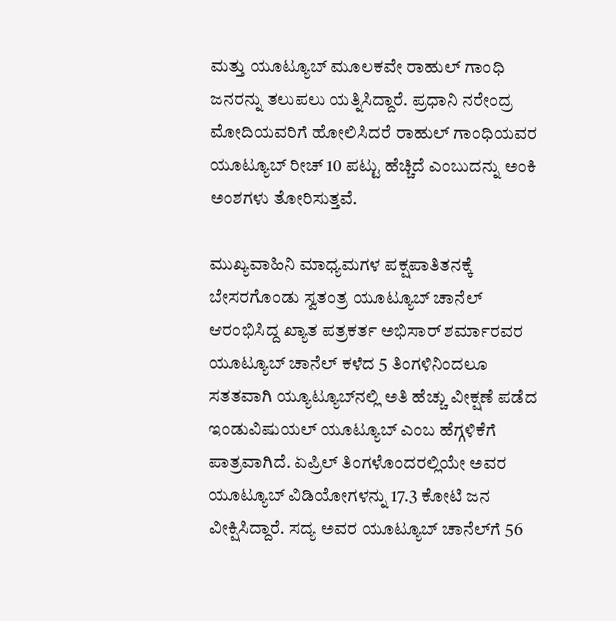ಮತ್ತು ಯೂಟ್ಯೂಬ್ ಮೂಲಕವೇ ರಾಹುಲ್ ಗಾಂಧಿ ಜನರನ್ನು ತಲುಪಲು ಯತ್ನಿಸಿದ್ದಾರೆ. ಪ್ರಧಾನಿ ನರೇಂದ್ರ ಮೋದಿಯವರಿಗೆ ಹೋಲಿಸಿದರೆ ರಾಹುಲ್ ಗಾಂಧಿಯವರ ಯೂಟ್ಯೂಬ್ ರೀಚ್ 10 ಪಟ್ಟು ಹೆಚ್ಚಿದೆ ಎಂಬುದನ್ನು ಅಂಕಿ ಅಂಶಗಳು ತೋರಿಸುತ್ತವೆ.

ಮುಖ್ಯವಾಹಿನಿ ಮಾಧ್ಯಮಗಳ ಪಕ್ಷಪಾತಿತನಕ್ಕೆ ಬೇಸರಗೊಂಡು ಸ್ವತಂತ್ರ ಯೂಟ್ಯೂಬ್ ಚಾನೆಲ್ ಆರಂಭಿಸಿದ್ದ ಖ್ಯಾತ ಪತ್ರಕರ್ತ ಅಭಿಸಾರ್ ಶರ್ಮಾರವರ ಯೂಟ್ಯೂಬ್ ಚಾನೆಲ್ ಕಳೆದ 5 ತಿಂಗಳಿನಿಂದಲೂ ಸತತವಾಗಿ ಯ್ಯೂಟ್ಯೂಬ್‍ನಲ್ಲಿ ಅತಿ ಹೆಚ್ಚು ವೀಕ್ಷಣೆ ಪಡೆದ ಇಂಡುವಿಷುಯಲ್ ಯೂಟ್ಯೂಬ್ ಎಂಬ ಹೆಗ್ಗಳಿಕೆಗೆ ಪಾತ್ರವಾಗಿದೆ. ಏಪ್ರಿಲ್ ತಿಂಗಳೊಂದರಲ್ಲಿಯೇ ಅವರ ಯೂಟ್ಯೂಬ್ ವಿಡಿಯೋಗಳನ್ನು 17.3 ಕೋಟಿ ಜನ ವೀಕ್ಷಿಸಿದ್ದಾರೆ. ಸದ್ಯ ಅವರ ಯೂಟ್ಯೂಬ್ ಚಾನೆಲ್‍ಗೆ 56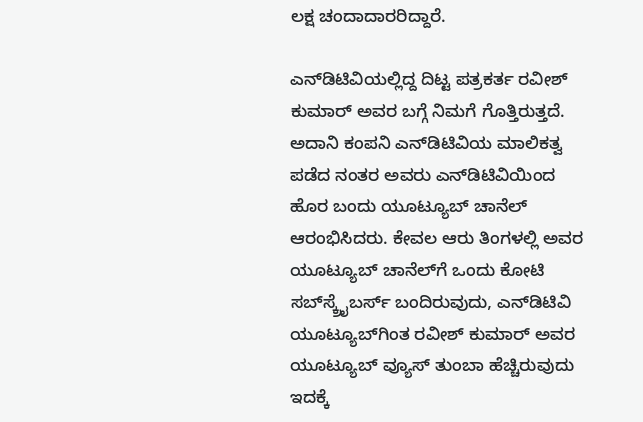ಲಕ್ಷ ಚಂದಾದಾರರಿದ್ದಾರೆ.

ಎನ್‌ಡಿಟಿವಿಯಲ್ಲಿದ್ದ ದಿಟ್ಟ ಪತ್ರಕರ್ತ ರವೀಶ್‌ ಕುಮಾರ್‌ ಅವರ ಬಗ್ಗೆ ನಿಮಗೆ ಗೊತ್ತಿರುತ್ತದೆ. ಅದಾನಿ ಕಂಪನಿ ಎನ್‍ಡಿಟಿವಿಯ ಮಾಲಿಕತ್ವ ಪಡೆದ ನಂತರ ಅವರು ಎನ್‌ಡಿಟಿವಿಯಿಂದ ಹೊರ ಬಂದು ಯೂಟ್ಯೂಬ್ ಚಾನೆಲ್ ಆರಂಭಿಸಿದರು. ಕೇವಲ ಆರು ತಿಂಗಳಲ್ಲಿ ಅವರ ಯೂಟ್ಯೂಬ್‌ ಚಾನೆಲ್‌ಗೆ ಒಂದು ಕೋಟಿ ಸಬ್‌ಸ್ಕ್ರೈಬರ್ಸ್‌ ಬಂದಿರುವುದು, ಎನ್‌ಡಿಟಿವಿ ಯೂಟ್ಯೂಬ್‌ಗಿಂತ ರವೀಶ್‌ ಕುಮಾರ್‌ ಅವರ ಯೂಟ್ಯೂಬ್‌ ವ್ಯೂಸ್‌ ತುಂಬಾ ಹೆಚ್ಚಿರುವುದು ಇದಕ್ಕೆ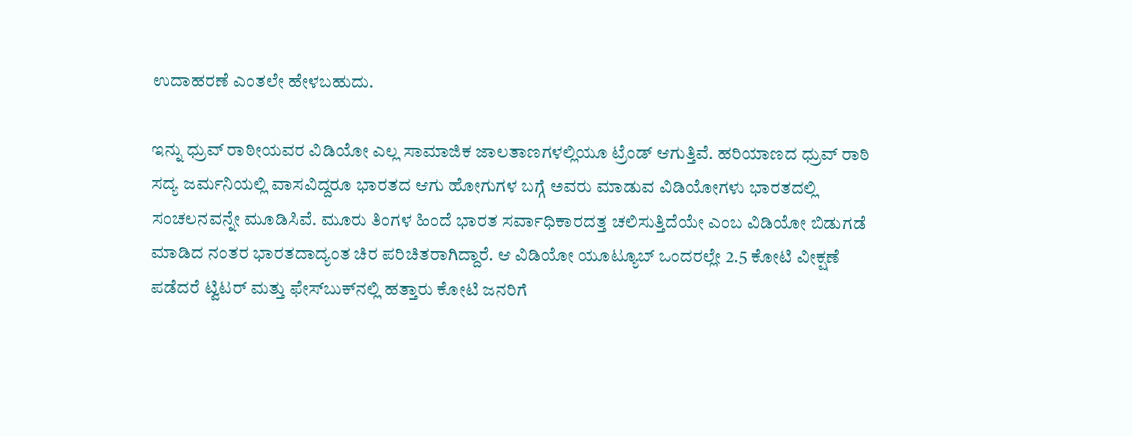ಉದಾಹರಣೆ ಎಂತಲೇ ಹೇಳಬಹುದು.

ಇನ್ನು ಧ್ರುವ್ ರಾಠೀಯವರ ವಿಡಿಯೋ ಎಲ್ಲ ಸಾಮಾಜಿಕ ಜಾಲತಾಣಗಳಲ್ಲಿಯೂ ಟ್ರೆಂಡ್ ಆಗುತ್ತಿವೆ. ಹರಿಯಾಣದ ಧ್ರುವ್ ರಾಠಿ ಸದ್ಯ ಜರ್ಮನಿಯಲ್ಲಿ ವಾಸವಿದ್ದರೂ ಭಾರತದ ಆಗು ಹೋಗುಗಳ ಬಗ್ಗೆ ಅವರು ಮಾಡುವ ವಿಡಿಯೋಗಳು ಭಾರತದಲ್ಲಿ ಸಂಚಲನವನ್ನೇ ಮೂಡಿಸಿವೆ. ಮೂರು ತಿಂಗಳ ಹಿಂದೆ ಭಾರತ ಸರ್ವಾಧಿಕಾರದತ್ತ ಚಲಿಸುತ್ತಿದೆಯೇ ಎಂಬ ವಿಡಿಯೋ ಬಿಡುಗಡೆ ಮಾಡಿದ ನಂತರ ಭಾರತದಾದ್ಯಂತ ಚಿರ ಪರಿಚಿತರಾಗಿದ್ದಾರೆ. ಆ ವಿಡಿಯೋ ಯೂಟ್ಯೂಬ್ ಒಂದರಲ್ಲೇ 2.5 ಕೋಟಿ ವೀಕ್ಷಣೆ ಪಡೆದರೆ ಟ್ವಿಟರ್ ಮತ್ತು ಫೇಸ್‍ಬುಕ್‍ನಲ್ಲಿ ಹತ್ತಾರು ಕೋಟಿ ಜನರಿಗೆ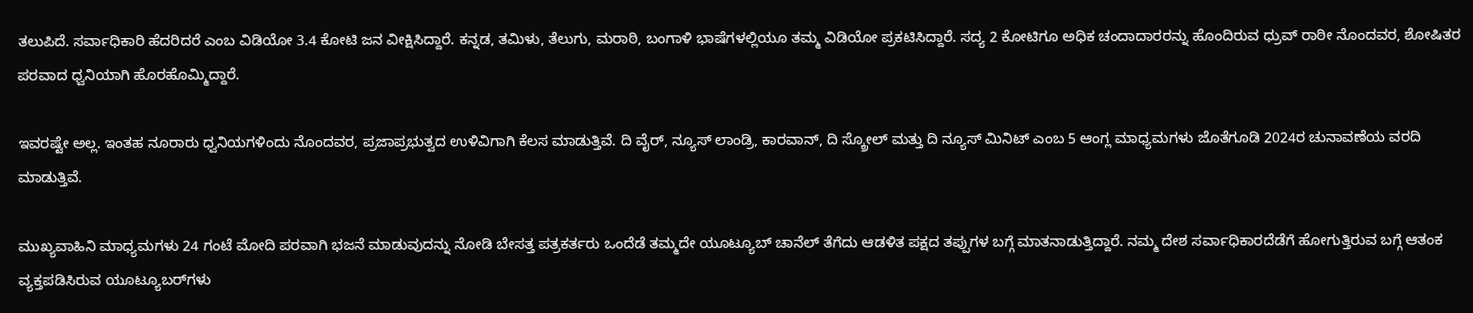ತಲುಪಿದೆ. ಸರ್ವಾಧಿಕಾರಿ ಹೆದರಿದರೆ ಎಂಬ ವಿಡಿಯೋ 3.4 ಕೋಟಿ ಜನ ವೀಕ್ಷಿಸಿದ್ದಾರೆ. ಕನ್ನಡ, ತಮಿಳು, ತೆಲುಗು, ಮರಾಠಿ, ಬಂಗಾಳಿ ಭಾಷೆಗಳಲ್ಲಿಯೂ ತಮ್ಮ ವಿಡಿಯೋ ಪ್ರಕಟಿಸಿದ್ದಾರೆ. ಸದ್ಯ 2 ಕೋಟಿಗೂ ಅಧಿಕ ಚಂದಾದಾರರನ್ನು ಹೊಂದಿರುವ ಧ್ರುವ್ ರಾಠೀ ನೊಂದವರ, ಶೋಷಿತರ ಪರವಾದ ಧ್ವನಿಯಾಗಿ ಹೊರಹೊಮ್ಮಿದ್ದಾರೆ.

ಇವರಷ್ಟೇ ಅಲ್ಲ. ಇಂತಹ ನೂರಾರು ಧ್ವನಿಯಗಳಿಂದು ನೊಂದವರ, ಪ್ರಜಾಪ್ರಭುತ್ವದ ಉಳಿವಿಗಾಗಿ ಕೆಲಸ ಮಾಡುತ್ತಿವೆ. ದಿ ವೈರ್, ನ್ಯೂಸ್ ಲಾಂಡ್ರಿ, ಕಾರವಾನ್, ದಿ ಸ್ಕ್ರೋಲ್ ಮತ್ತು ದಿ ನ್ಯೂಸ್ ಮಿನಿಟ್ ಎಂಬ 5 ಆಂಗ್ಲ ಮಾಧ್ಯಮಗಳು ಜೊತೆಗೂಡಿ 2024ರ ಚುನಾವಣೆಯ ವರದಿ ಮಾಡುತ್ತಿವೆ.

ಮುಖ್ಯವಾಹಿನಿ ಮಾಧ್ಯಮಗಳು 24 ಗಂಟೆ ಮೋದಿ ಪರವಾಗಿ ಭಜನೆ ಮಾಡುವುದನ್ನು ನೋಡಿ ಬೇಸತ್ತ ಪತ್ರಕರ್ತರು ಒಂದೆಡೆ ತಮ್ಮದೇ ಯೂಟ್ಯೂಬ್‌ ಚಾನೆಲ್‌ ತೆಗೆದು ಆಡಳಿತ ಪಕ್ಷದ ತಪ್ಪುಗಳ ಬಗ್ಗೆ ಮಾತನಾಡುತ್ತಿದ್ದಾರೆ. ನಮ್ಮ ದೇಶ ಸರ್ವಾಧಿಕಾರದೆಡೆಗೆ ಹೋಗುತ್ತಿರುವ ಬಗ್ಗೆ ಆತಂಕ ವ್ಯಕ್ತಪಡಿಸಿರುವ ಯೂಟ್ಯೂಬರ್‌ಗಳು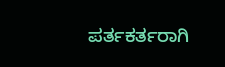ಪರ್ತಕರ್ತರಾಗಿ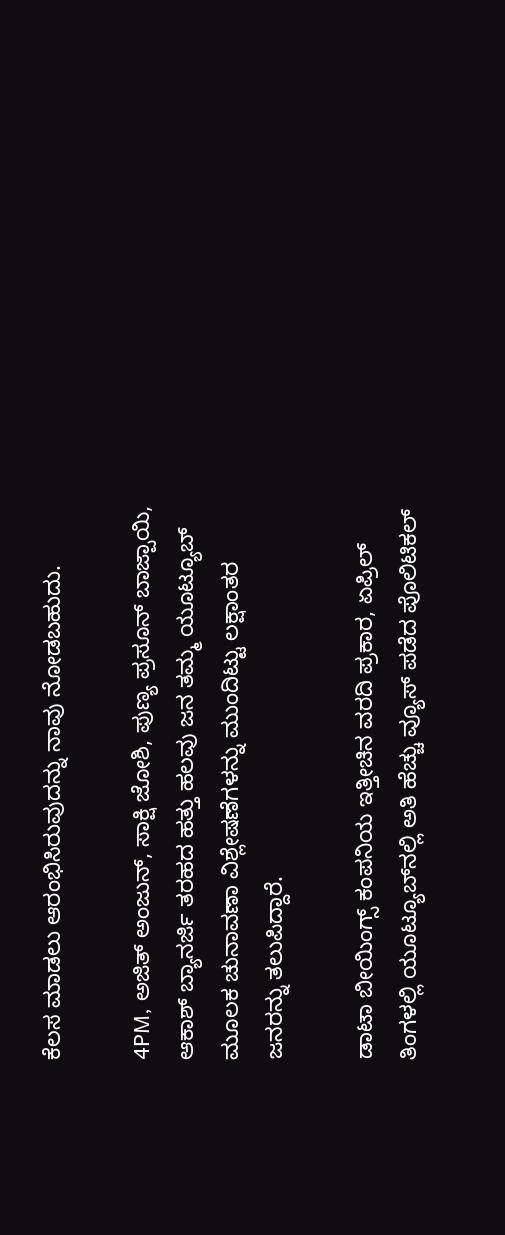ಕೆಲಸ ಮಾಡಲು ಆರಂಭಿಸಿರುವುದನ್ನು ನಾವು ನೋಡಬಹುದು.

4PM, ಅಜಿತ್ ಅಂಜುನ್, ಸಾಕ್ಷಿ ಜೋಶಿ, ಪುಣ್ಯ ಪ್ರಸೂನ್ ಬಾಜ್ಪಾಯಿ, ಆಕಾಶ್ ಬ್ಯಾನರ್ಜಿ ತರಹದ ಹತ್ತು ಹಲವು ಜನ ತಮ್ಮ ಯೂಟ್ಯೂಬ್ ಮೂಲಕ ಚುನಾವಣಾ ವಿಶ್ಲೇಷಣೆಗಳನ್ನು ಮುಂದಿಟ್ಟು ಲಕ್ಷಾಂತರ ಜನರನ್ನು ತಲುಪಿದ್ದಾರೆ.

ಡಾಟಾ ಬೀಯಿಂಗ್ಸ್‌ ಕಂಪನಿಯ ಇತ್ತೀಚಿನ ವರದಿ ಪ್ರಕಾರ, ಏಪ್ರಿಲ್‌ ತಿಂಗಳಲ್ಲಿ ಯೂಟ್ಯೂಬ್‌ನಲ್ಲಿ ಅತಿ ಹೆಚ್ಚು ವ್ಯೂಸ್‌ ಪಡೆದ ಪೊಲಿಟಿಕಲ್‌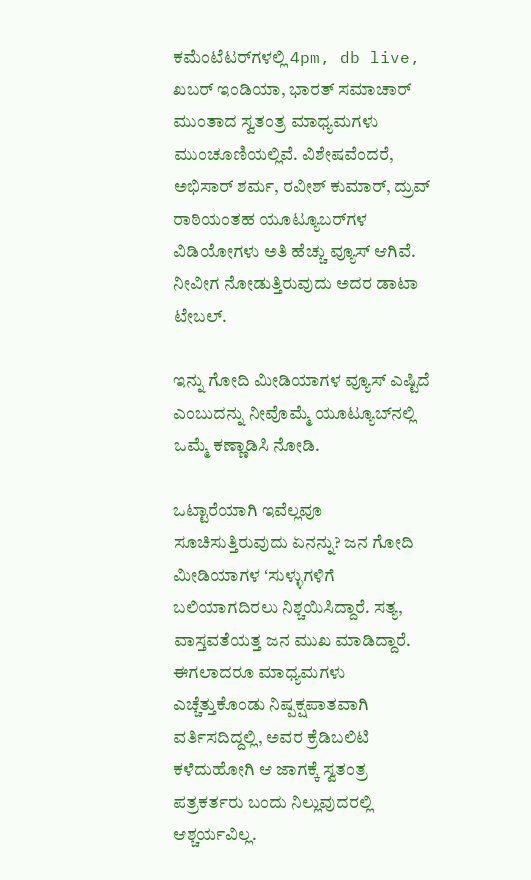ಕಮೆಂಟೆಟರ್‌ಗಳಲ್ಲಿ 4pm, db live, ಖಬರ್‌ ಇಂಡಿಯಾ, ಭಾರತ್‌ ಸಮಾಚಾರ್‌ ಮುಂತಾದ ಸ್ವತಂತ್ರ ಮಾಧ್ಯಮಗಳು ಮುಂಚೂಣಿಯಲ್ಲಿವೆ. ವಿಶೇಷವೆಂದರೆ, ಅಭಿಸಾರ್‌ ಶರ್ಮ, ರವೀಶ್‌ ಕುಮಾರ್‌, ದ್ರುವ್‌ ರಾಠಿಯಂತಹ ಯೂಟ್ಯೂಬರ್‌ಗಳ ವಿಡಿಯೋಗಳು ಅತಿ ಹೆಚ್ಚು ವ್ಯೂಸ್‌ ಆಗಿವೆ. ನೀವೀಗ ನೋಡುತ್ತಿರುವುದು ಅದರ ಡಾಟಾ ಟೇಬಲ್‌.

ಇನ್ನು ಗೋದಿ ಮೀಡಿಯಾಗಳ ವ್ಯೂಸ್‌ ಎಷ್ಟಿದೆ ಎಂಬುದನ್ನು ನೀವೊಮ್ಮೆ ಯೂಟ್ಯೂಬ್‌ನಲ್ಲಿ ಒಮ್ಮೆ ಕಣ್ಣಾಡಿಸಿ ನೋಡಿ.

ಒಟ್ಟಾರೆಯಾಗಿ ಇವೆಲ್ಲವೂ ಸೂಚಿಸುತ್ತಿರುವುದು ಏನನ್ನು? ಜನ ಗೋದಿ ಮೀಡಿಯಾಗಳ ʻಸುಳ್ಳುಗಳಿಗೆ ಬಲಿಯಾಗದಿರಲು ನಿಶ್ಚಯಿಸಿದ್ದಾರೆ. ಸತ್ಯ, ವಾಸ್ತವತೆಯತ್ತ ಜನ ಮುಖ ಮಾಡಿದ್ದಾರೆ. ಈಗಲಾದರೂ ಮಾಧ್ಯಮಗಳು ಎಚ್ಚೆತ್ತುಕೊಂಡು ನಿಷ್ಪಕ್ಷಪಾತವಾಗಿ ವರ್ತಿಸದಿದ್ದಲ್ಲಿ, ಅವರ ಕ್ರೆಡಿಬಲಿಟಿ ಕಳೆದುಹೋಗಿ ಆ ಜಾಗಕ್ಕೆ ಸ್ವತಂತ್ರ ಪತ್ರಕರ್ತರು ಬಂದು ನಿಲ್ಲುವುದರಲ್ಲಿ ಆಶ್ಚರ್ಯವಿಲ್ಲ.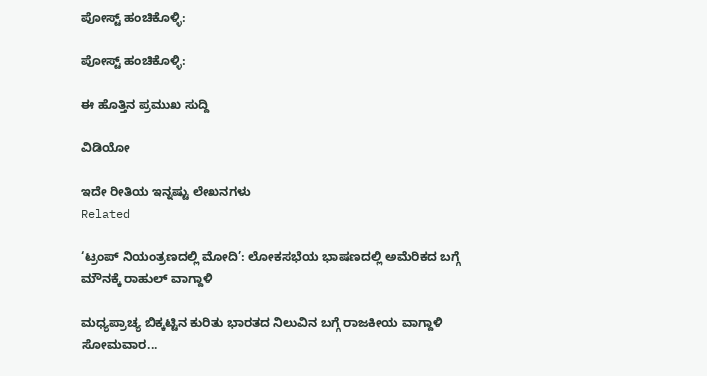ಪೋಸ್ಟ್ ಹಂಚಿಕೊಳ್ಳಿ:

ಪೋಸ್ಟ್ ಹಂಚಿಕೊಳ್ಳಿ:

ಈ ಹೊತ್ತಿನ ಪ್ರಮುಖ ಸುದ್ದಿ

ವಿಡಿಯೋ

ಇದೇ ರೀತಿಯ ಇನ್ನಷ್ಟು ಲೇಖನಗಳು
Related

‘ಟ್ರಂಪ್ ನಿಯಂತ್ರಣದಲ್ಲಿ ಮೋದಿ’: ಲೋಕಸಭೆಯ ಭಾಷಣದಲ್ಲಿ ಅಮೆರಿಕದ ಬಗ್ಗೆ ಮೌನಕ್ಕೆ ರಾಹುಲ್ ವಾಗ್ದಾಳಿ

ಮಧ್ಯಪ್ರಾಚ್ಯ ಬಿಕ್ಕಟ್ಟಿನ ಕುರಿತು ಭಾರತದ ನಿಲುವಿನ ಬಗ್ಗೆ ರಾಜಕೀಯ ವಾಗ್ದಾಳಿ ಸೋಮವಾರ...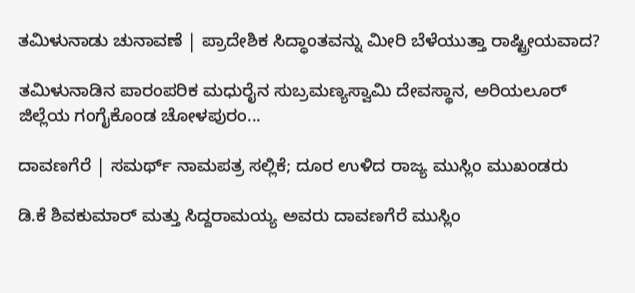ತಮಿಳುನಾಡು ಚುನಾವಣೆ | ಪ್ರಾದೇಶಿಕ ಸಿದ್ಧಾಂತವನ್ನು ಮೀರಿ ಬೆಳೆಯುತ್ತಾ ರಾಷ್ಟ್ರೀಯವಾದ?

ತಮಿಳುನಾಡಿನ ಪಾರಂಪರಿಕ ಮಧುರೈನ ಸುಬ್ರಮಣ್ಯಸ್ವಾಮಿ ದೇವಸ್ಥಾನ, ಅರಿಯಲೂರ್ ಜಿಲ್ಲೆಯ ಗಂಗೈಕೊಂಡ ಚೋಳಪುರಂ...

ದಾವಣಗೆರೆ | ಸಮರ್ಥ್‌ ನಾಮಪತ್ರ ಸಲ್ಲಿಕೆ; ದೂರ ಉಳಿದ ರಾಜ್ಯ ಮುಸ್ಲಿಂ ಮುಖಂಡರು

ಡಿ.ಕೆ ಶಿವಕುಮಾರ್ ಮತ್ತು ಸಿದ್ದರಾಮಯ್ಯ ಅವರು ದಾವಣಗೆರೆ ಮುಸ್ಲಿಂ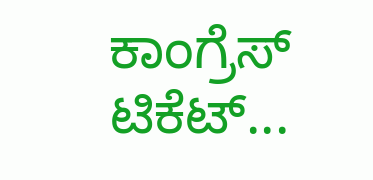ಕಾಂಗ್ರೆಸ್‌ ಟಿಕೆಟ್...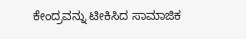ಕೇಂದ್ರವನ್ನು ಟೀಕಿಸಿದ ಸಾಮಾಜಿಕ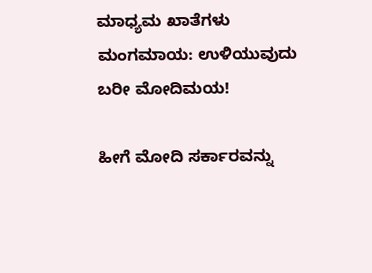ಮಾಧ್ಯಮ ಖಾತೆಗಳು ಮಂಗಮಾಯ: ಉಳಿಯುವುದು ಬರೀ ಮೋದಿಮಯ!

ಹೀಗೆ ಮೋದಿ ಸರ್ಕಾರವನ್ನು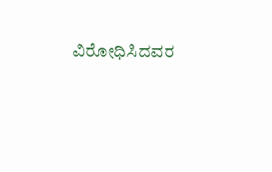ವಿರೋಧಿಸಿದವರ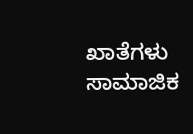ಖಾತೆಗಳು ಸಾಮಾಜಿಕ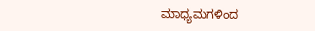ಮಾಧ್ಯಮಗಳಿಂದ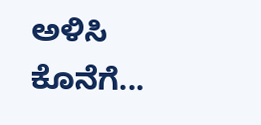ಅಳಿಸಿ ಕೊನೆಗೆ...